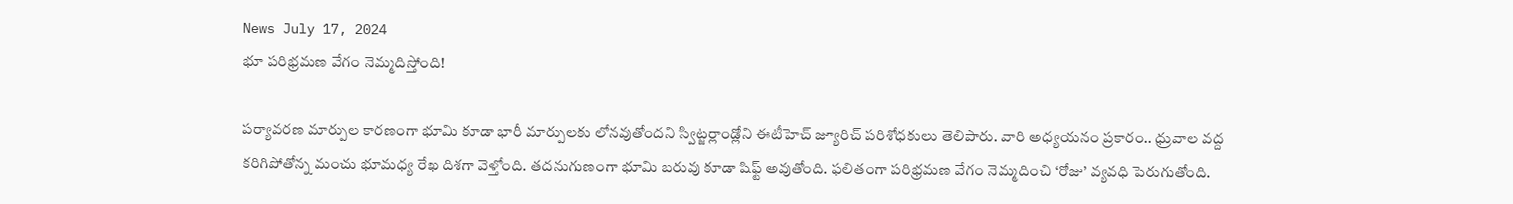News July 17, 2024
భూ పరిభ్రమణ వేగం నెమ్మదిస్తోంది!

పర్యావరణ మార్పుల కారణంగా భూమి కూడా భారీ మార్పులకు లోనవుతోందని స్విట్జర్లాండ్లోని ఈటీహెచ్ జ్యూరిచ్ పరిశోధకులు తెలిపారు. వారి అధ్యయనం ప్రకారం.. ధ్రువాల వద్ద కరిగిపోతోన్న మంచు భూమధ్య రేఖ దిశగా వెళ్తోంది. తదనుగుణంగా భూమి బరువు కూడా షిఫ్ట్ అవుతోంది. ఫలితంగా పరిభ్రమణ వేగం నెమ్మదించి ‘రోజు’ వ్యవధి పెరుగుతోంది.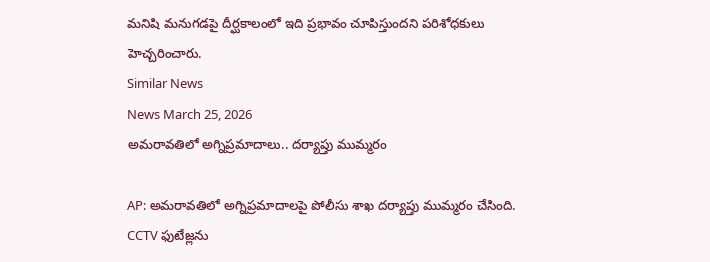మనిషి మనుగడపై దీర్ఘకాలంలో ఇది ప్రభావం చూపిస్తుందని పరిశోధకులు హెచ్చరించారు.
Similar News
News March 25, 2026
అమరావతిలో అగ్నిప్రమాదాలు.. దర్యాప్తు ముమ్మరం

AP: అమరావతిలో అగ్నిప్రమాదాలపై పోలీసు శాఖ దర్యాప్తు ముమ్మరం చేసింది. CCTV ఫుటేజ్లను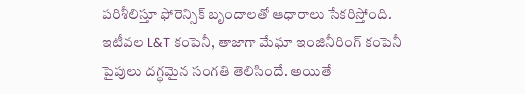పరిశీలిస్తూ ఫోరెన్సిక్ బృందాలతో ఆధారాలు సేకరిస్తోంది. ఇటీవల L&T కంపెనీ, తాజాగా మేఘా ఇంజినీరింగ్ కంపెనీ పైపులు దగ్ధమైన సంగతి తెలిసిందే. అయితే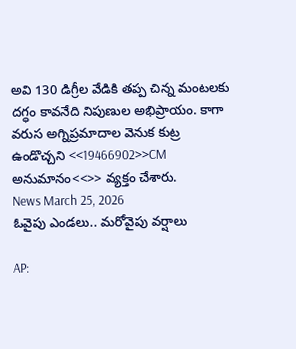అవి 130 డిగ్రీల వేడికి తప్ప చిన్న మంటలకు దగ్ధం కావనేది నిపుణుల అభిప్రాయం. కాగా వరుస అగ్నిప్రమాదాల వెనుక కుట్ర ఉండొచ్చని <<19466902>>CM అనుమానం<<>> వ్యక్తం చేశారు.
News March 25, 2026
ఓవైపు ఎండలు.. మరోవైపు వర్షాలు

AP: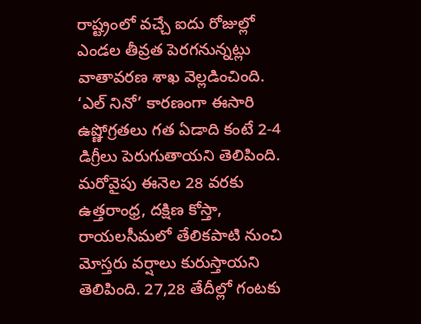రాష్ట్రంలో వచ్చే ఐదు రోజుల్లో ఎండల తీవ్రత పెరగనున్నట్లు వాతావరణ శాఖ వెల్లడించింది. ‘ఎల్ నినో’ కారణంగా ఈసారి ఉష్ణోగ్రతలు గత ఏడాది కంటే 2-4 డిగ్రీలు పెరుగుతాయని తెలిపింది. మరోవైపు ఈనెల 28 వరకు ఉత్తరాంధ్ర, దక్షిణ కోస్తా, రాయలసీమలో తేలికపాటి నుంచి మోస్తరు వర్షాలు కురుస్తాయని తెలిపింది. 27,28 తేదీల్లో గంటకు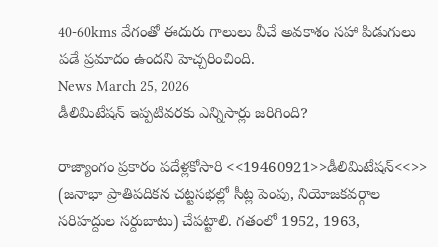40-60kms వేగంతో ఈదురు గాలులు వీచే అవకాశం సహా పిడుగులు పడే ప్రమాదం ఉందని హెచ్చరించింది.
News March 25, 2026
డీలిమిటేషన్ ఇప్పటివరకు ఎన్నిసార్లు జరిగింది?

రాజ్యాంగం ప్రకారం పదేళ్లకోసారి <<19460921>>డీలిమిటేషన్<<>> (జనాభా ప్రాతిపదికన చట్టసభల్లో సీట్ల పెంపు, నియోజకవర్గాల సరిహద్దుల సర్దుబాటు) చేపట్టాలి. గతంలో 1952, 1963,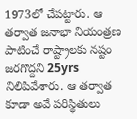1973లో చేపట్టారు. ఆ తర్వాత జనాభా నియంత్రణ పాటించే రాష్ట్రాలకు నష్టం జరగొద్దని 25yrs నిలిపివేశారు. ఆ తర్వాత కూడా అవే పరిస్థితులు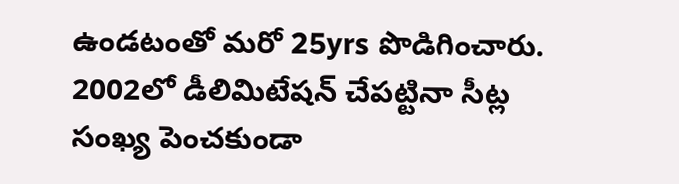ఉండటంతో మరో 25yrs పొడిగించారు. 2002లో డీలిమిటేషన్ చేపట్టినా సీట్ల సంఖ్య పెంచకుండా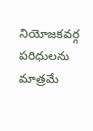నియోజకవర్గ పరిధులను మాత్రమే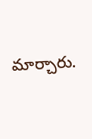మార్చారు.